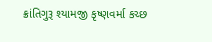ક્રાંતિગુરૂ શ્યામજી કૃષ્ણવર્મા કચ્છ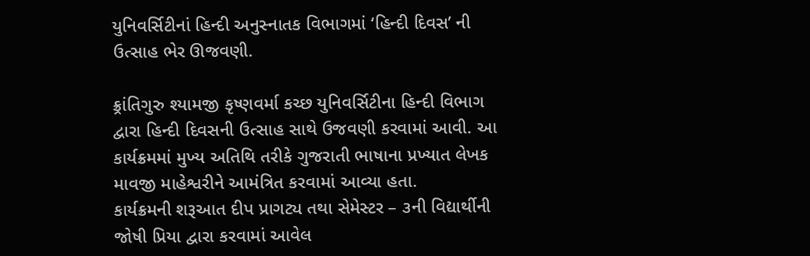યુનિવર્સિટીનાં હિન્દી અનુસ્નાતક વિભાગમાં ‘હિન્દી દિવસ’ ની ઉત્સાહ ભેર ઊજવણી.

ક્ર્રાંતિગુરુ શ્યામજી કૃષ્ણવર્મા કચ્છ યુનિવર્સિટીના હિન્દી વિભાગ દ્વારા હિન્દી દિવસની ઉત્સાહ સાથે ઉજવણી કરવામાં આવી. આ કાર્યક્રમમાં મુખ્ય અતિથિ તરીકે ગુજરાતી ભાષાના પ્રખ્યાત લેખક માવજી માહેશ્વરીને આમંત્રિત કરવામાં આવ્યા હતા.
કાર્યક્રમની શરૂઆત દીપ પ્રાગટ્ય તથા સેમેસ્ટર – ૩ની વિદ્યાર્થીની જોષી પ્રિયા દ્વારા કરવામાં આવેલ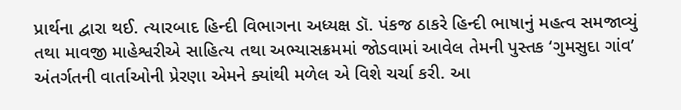પ્રાર્થના દ્વારા થઈ. ત્યારબાદ હિન્દી વિભાગના અધ્યક્ષ ડૉ. પંકજ ઠાકરે હિન્દી ભાષાનું મહત્વ સમજાવ્યું તથા માવજી માહેશ્વરીએ સાહિત્ય તથા અભ્યાસક્રમમાં જોડવામાં આવેલ તેમની પુસ્તક ‘ગુમસુદા ગાંવ’ અંતર્ગતની વાર્તાઓની પ્રેરણા એમને ક્યાંથી મળેલ એ વિશે ચર્ચા કરી. આ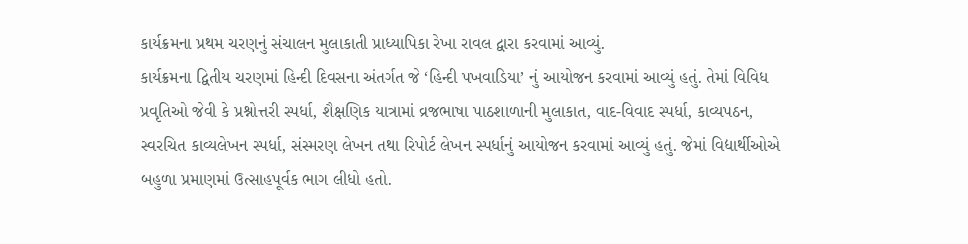કાર્યક્રમના પ્રથમ ચરણનું સંચાલન મુલાકાતી પ્રાધ્યાપિકા રેખા રાવલ દ્વારા કરવામાં આવ્યું.
કાર્યક્રમના દ્વિતીય ચરણમાં હિન્દી દિવસના અંતર્ગત જે ‘હિન્દી પખવાડિયા’ નું આયોજન કરવામાં આવ્યું હતું. તેમાં વિવિધ પ્રવૃતિઓ જેવી કે પ્રશ્નોત્તરી સ્પર્ધા, શૈક્ષણિક યાત્રામાં વ્રજભાષા પાઠશાળાની મુલાકાત, વાદ-વિવાદ સ્પર્ધા, કાવ્યપઠન, સ્વરચિત કાવ્યલેખન સ્પર્ધા, સંસ્મરણ લેખન તથા રિપોર્ટ લેખન સ્પર્ધાનું આયોજન કરવામાં આવ્યું હતું. જેમાં વિદ્યાર્થીઓએ બહુળા પ્રમાણમાં ઉત્સાહપૂર્વક ભાગ લીધો હતો.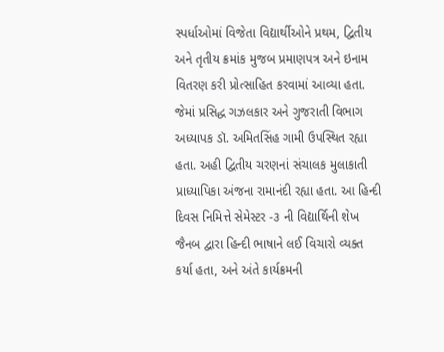સ્પર્ધાઓમાં વિજેતા વિદ્યાર્થીઓને પ્રથમ, દ્વિતીય અને તૃતીય ક્રમાંક મુજબ પ્રમાણપત્ર અને ઇનામ વિતરણ કરી પ્રોત્સાહિત કરવામાં આવ્યા હતા. જેમાં પ્રસિદ્ધ ગઝલકાર અને ગુજરાતી વિભાગ અધ્યાપક ડૉ. અમિતસિંહ ગામી ઉપસ્થિત રહ્યા હતા. અહી દ્વિતીય ચરણનાં સંચાલક મુલાકાતી પ્રાધ્યાપિકા અંજના રામાનંદી રહ્યા હતા. આ હિન્દી દિવસ નિમિત્તે સેમેસ્ટર -૩ ની વિદ્યાર્થિની શેખ જૈનબ દ્વારા હિન્દી ભાષાને લઈ વિચારો વ્યક્ત કર્યા હતા, અને અંતે કાર્યક્રમની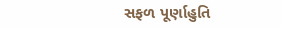સફળ પૂર્ણાહુતિ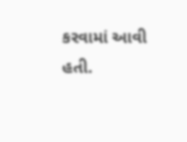કરવામાં આવી હતી.